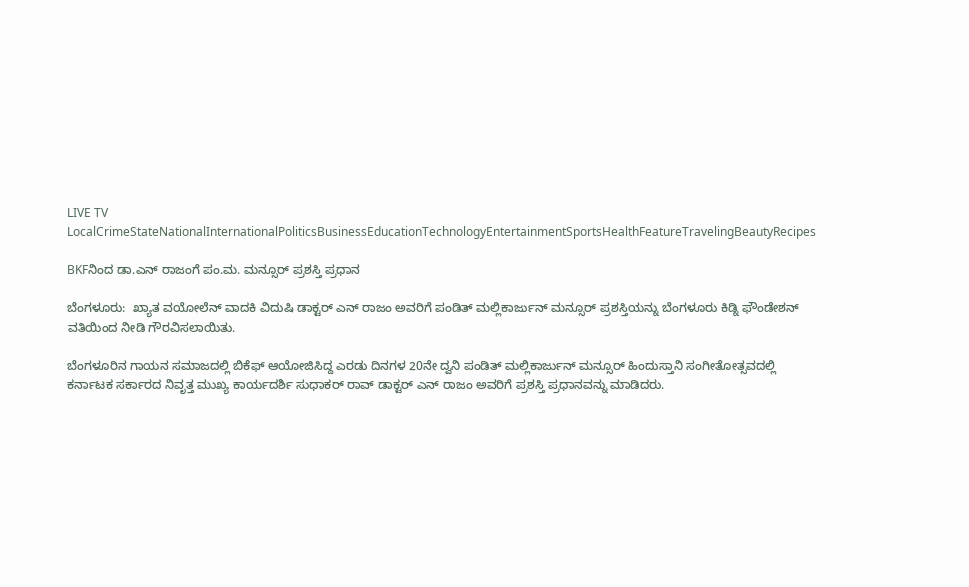LIVE TV LocalCrimeStateNationalInternationalPoliticsBusinessEducationTechnologyEntertainmentSportsHealthFeatureTravelingBeautyRecipes

BKFನಿಂದ ಡಾ.ಎನ್ ರಾಜಂಗೆ ಪಂ.ಮ. ಮನ್ಸೂರ್ ಪ್ರಶಸ್ತಿ ಪ್ರಧಾನ

ಬೆಂಗಳೂರು:  ಖ್ಯಾತ ವಯೋಲೆನ್ ವಾದಕಿ ವಿದುಷಿ ಡಾಕ್ಟರ್ ಎನ್ ರಾಜಂ ಅವರಿಗೆ ಪಂಡಿತ್ ಮಲ್ಲಿಕಾರ್ಜುನ್ ಮನ್ಸೂರ್ ಪ್ರಶಸ್ತಿಯನ್ನು ಬೆಂಗಳೂರು ಕಿಡ್ನಿ ಫೌಂಡೇಶನ್ ವತಿಯಿಂದ ನೀಡಿ ಗೌರವಿಸಲಾಯಿತು.

ಬೆಂಗಳೂರಿನ ಗಾಯನ ಸಮಾಜದಲ್ಲಿ ಬಿಕೆಫ್ ಆಯೋಜಿಸಿದ್ದ ಎರಡು ದಿನಗಳ 20ನೇ ದ್ವನಿ ಪಂಡಿತ್ ಮಲ್ಲಿಕಾರ್ಜುನ್ ಮನ್ಸೂರ್ ಹಿಂದುಸ್ತಾನಿ ಸಂಗೀತೋತ್ಸವದಲ್ಲಿ ಕರ್ನಾಟಕ ಸರ್ಕಾರದ ನಿವೃತ್ತ ಮುಖ್ಯ ಕಾರ್ಯದರ್ಶಿ ಸುಧಾಕರ್ ರಾವ್ ಡಾಕ್ಟರ್ ಎನ್ ರಾಜಂ ಅವರಿಗೆ ಪ್ರಶಸ್ತಿ ಪ್ರಧಾನವನ್ನು ಮಾಡಿದರು‌.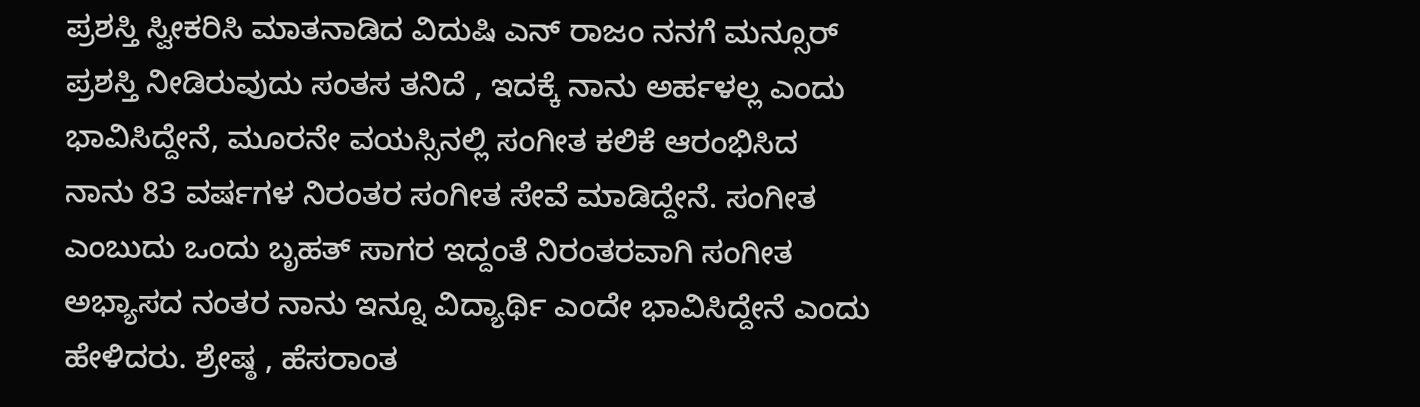ಪ್ರಶಸ್ತಿ ಸ್ವೀಕರಿಸಿ ಮಾತನಾಡಿದ ವಿದುಷಿ ಎನ್ ರಾಜಂ ನನಗೆ ಮನ್ಸೂರ್ ಪ್ರಶಸ್ತಿ ನೀಡಿರುವುದು ಸಂತಸ ತನಿದೆ , ಇದಕ್ಕೆ ನಾನು ಅರ್ಹಳಲ್ಲ ಎಂದು ಭಾವಿಸಿದ್ದೇನೆ, ಮೂರನೇ ವಯಸ್ಸಿನಲ್ಲಿ ಸಂಗೀತ ಕಲಿಕೆ ಆರಂಭಿಸಿದ ನಾನು 83 ವರ್ಷಗಳ ನಿರಂತರ ಸಂಗೀತ ಸೇವೆ ಮಾಡಿದ್ದೇನೆ. ಸಂಗೀತ ಎಂಬುದು ಒಂದು ಬೃಹತ್ ಸಾಗರ ಇದ್ದಂತೆ ನಿರಂತರವಾಗಿ ಸಂಗೀತ ಅಭ್ಯಾಸದ ನಂತರ ನಾನು ಇನ್ನೂ ವಿದ್ಯಾರ್ಥಿ ಎಂದೇ ಭಾವಿಸಿದ್ದೇನೆ ಎಂದು ಹೇಳಿದರು. ಶ್ರೇಷ್ಠ , ಹೆಸರಾಂತ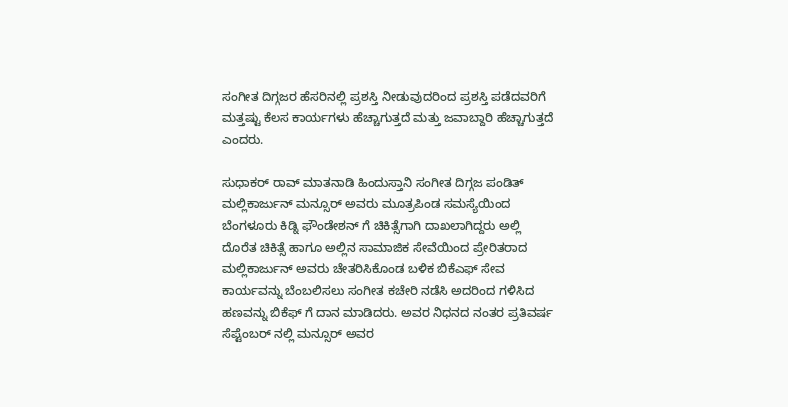ಸಂಗೀತ ದಿಗ್ಗಜರ ಹೆಸರಿನಲ್ಲಿ ಪ್ರಶಸ್ತಿ ನೀಡುವುದರಿಂದ ಪ್ರಶಸ್ತಿ ಪಡೆದವರಿಗೆ ಮತ್ತಷ್ಟು ಕೆಲಸ ಕಾರ್ಯಗಳು ಹೆಚ್ಚಾಗುತ್ತದೆ ಮತ್ತು ಜವಾಬ್ದಾರಿ ಹೆಚ್ಚಾಗುತ್ತದೆ ಎಂದರು.

ಸುಧಾಕರ್ ರಾವ್ ಮಾತನಾಡಿ ಹಿಂದುಸ್ತಾನಿ ಸಂಗೀತ ದಿಗ್ಗಜ ಪಂಡಿತ್ ಮಲ್ಲಿಕಾರ್ಜುನ್ ಮನ್ಸೂರ್ ಅವರು ಮೂತ್ರಪಿಂಡ ಸಮಸ್ಯೆಯಿಂದ ಬೆಂಗಳೂರು ಕಿಡ್ನಿ ಫೌಂಡೇಶನ್ ಗೆ ಚಿಕಿತ್ಸೆಗಾಗಿ ದಾಖಲಾಗಿದ್ದರು ಅಲ್ಲಿ ದೊರೆತ ಚಿಕಿತ್ಸೆ ಹಾಗೂ ಅಲ್ಲಿನ ಸಾಮಾಜಿಕ ಸೇವೆಯಿಂದ ಪ್ರೇರಿತರಾದ ಮಲ್ಲಿಕಾರ್ಜುನ್ ಅವರು ಚೇತರಿಸಿಕೊಂಡ ಬಳಿಕ ಬಿಕೆಎಫ್ ಸೇವ ಕಾರ್ಯವನ್ನು ಬೆಂಬಲಿಸಲು ಸಂಗೀತ ಕಚೇರಿ ನಡೆಸಿ ಅದರಿಂದ ಗಳಿಸಿದ ಹಣವನ್ನು ಬಿಕೆಫ್ ಗೆ ದಾನ ಮಾಡಿದರು. ಅವರ ನಿಧನದ ನಂತರ ಪ್ರತಿವರ್ಷ ಸೆಪ್ಟೆಂಬರ್ ನಲ್ಲಿ ಮನ್ಸೂರ್ ಅವರ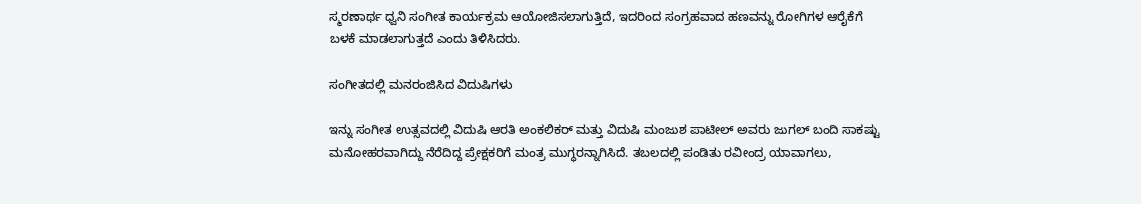ಸ್ಮರಣಾರ್ಥ ಧ್ವನಿ ಸಂಗೀತ ಕಾರ್ಯಕ್ರಮ ಆಯೋಜಿಸಲಾಗುತ್ತಿದೆ, ಇದರಿಂದ ಸಂಗ್ರಹವಾದ ಹಣವನ್ನು ರೋಗಿಗಳ ಆರೈಕೆಗೆ ಬಳಕೆ ಮಾಡಲಾಗುತ್ತದೆ ಎಂದು ತಿಳಿಸಿದರು.

ಸಂಗೀತದಲ್ಲಿ ಮನರಂಜಿಸಿದ ವಿದುಷಿಗಳು

ಇನ್ನು ಸಂಗೀತ ಉತ್ಸವದಲ್ಲಿ ವಿದುಷಿ ಆರತಿ ಅಂಕಲಿಕರ್ ಮತ್ತು ವಿದುಷಿ ಮಂಜುಶ ಪಾಟೀಲ್ ಅವರು ಜುಗಲ್ ಬಂದಿ ಸಾಕಷ್ಟು ಮನೋಹರವಾಗಿದ್ದು ನೆರೆದಿದ್ದ ಪ್ರೇಕ್ಷಕರಿಗೆ ಮಂತ್ರ ಮುಗ್ಧರನ್ನಾಗಿಸಿದೆ. ತಬಲದಲ್ಲಿ ಪಂಡಿತು ರವೀಂದ್ರ ಯಾವಾಗಲು,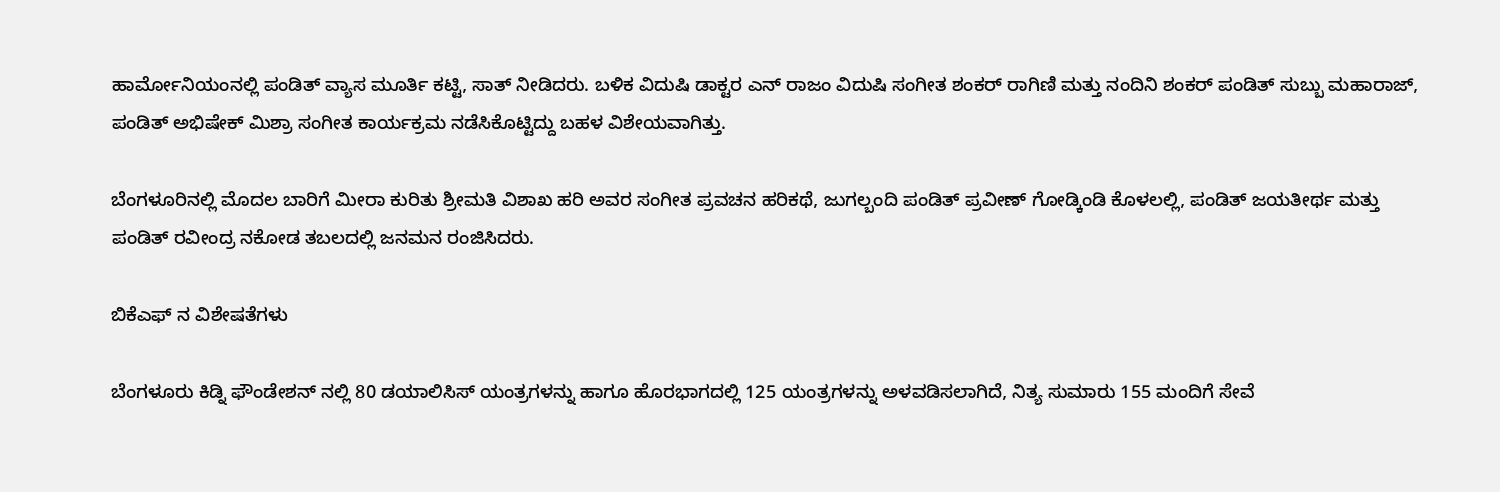ಹಾರ್ಮೋನಿಯಂನಲ್ಲಿ ಪಂಡಿತ್ ವ್ಯಾಸ ಮೂರ್ತಿ ಕಟ್ಟಿ, ಸಾತ್ ನೀಡಿದರು. ಬಳಿಕ ವಿದುಷಿ ಡಾಕ್ಟರ ಎನ್ ರಾಜಂ ವಿದುಷಿ ಸಂಗೀತ ಶಂಕರ್ ರಾಗಿಣಿ ಮತ್ತು ನಂದಿನಿ ಶಂಕರ್ ಪಂಡಿತ್ ಸುಬ್ಬು ಮಹಾರಾಜ್, ಪಂಡಿತ್ ಅಭಿಷೇಕ್ ಮಿಶ್ರಾ ಸಂಗೀತ ಕಾರ್ಯಕ್ರಮ ನಡೆಸಿಕೊಟ್ಟಿದ್ದು ಬಹಳ ವಿಶೇಯವಾಗಿತ್ತು.

ಬೆಂಗಳೂರಿನಲ್ಲಿ ಮೊದಲ ಬಾರಿಗೆ ಮೀರಾ ಕುರಿತು ಶ್ರೀಮತಿ ವಿಶಾಖ ಹರಿ ಅವರ ಸಂಗೀತ ಪ್ರವಚನ ಹರಿಕಥೆ, ಜುಗಲ್ಬಂದಿ ಪಂಡಿತ್ ಪ್ರವೀಣ್ ಗೋಡ್ಕಿಂಡಿ ಕೊಳಲಲ್ಲಿ, ಪಂಡಿತ್ ಜಯತೀರ್ಥ ಮತ್ತು ಪಂಡಿತ್ ರವೀಂದ್ರ ನಕೋಡ ತಬಲದಲ್ಲಿ ಜನಮನ ರಂಜಿಸಿದರು.

ಬಿಕೆಎಫ್ ನ ವಿಶೇಷತೆಗಳು

ಬೆಂಗಳೂರು ಕಿಡ್ನಿ ಫೌಂಡೇಶನ್ ನಲ್ಲಿ 80 ಡಯಾಲಿಸಿಸ್ ಯಂತ್ರಗಳನ್ನು ಹಾಗೂ ಹೊರಭಾಗದಲ್ಲಿ 125 ಯಂತ್ರಗಳನ್ನು ಅಳವಡಿಸಲಾಗಿದೆ, ನಿತ್ಯ ಸುಮಾರು 155 ಮಂದಿಗೆ ಸೇವೆ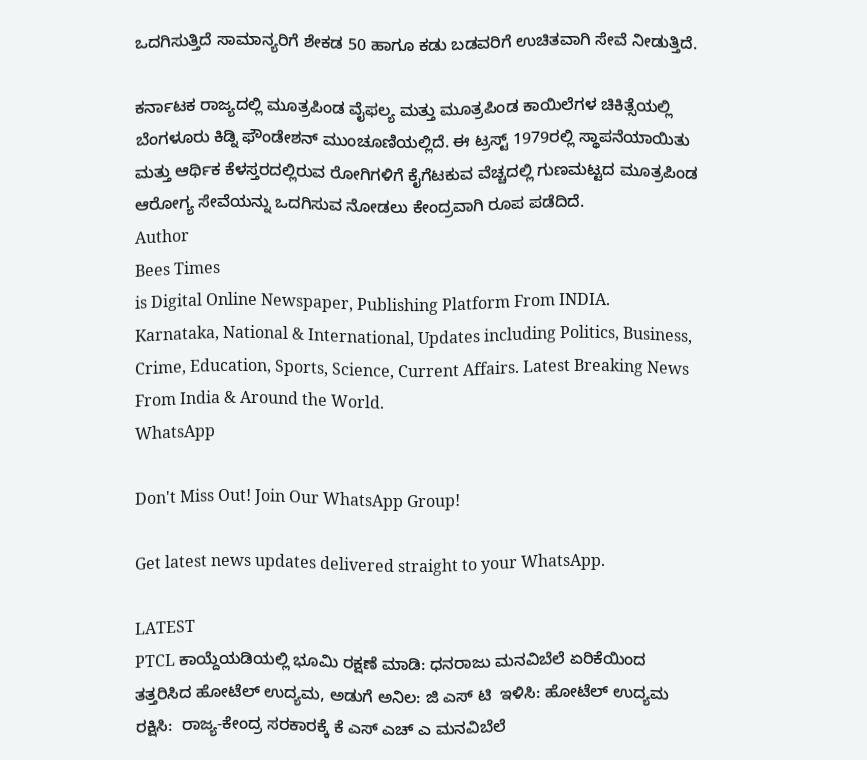ಒದಗಿಸುತ್ತಿದೆ ಸಾಮಾನ್ಯರಿಗೆ ಶೇಕಡ 50 ಹಾಗೂ ಕಡು ಬಡವರಿಗೆ ಉಚಿತವಾಗಿ ಸೇವೆ ನೀಡುತ್ತಿದೆ.

ಕರ್ನಾಟಕ ರಾಜ್ಯದಲ್ಲಿ ಮೂತ್ರಪಿಂಡ ವೈಫಲ್ಯ ಮತ್ತು ಮೂತ್ರಪಿಂಡ ಕಾಯಿಲೆಗಳ ಚಿಕಿತ್ಸೆಯಲ್ಲಿ ಬೆಂಗಳೂರು ಕಿಡ್ನಿ ಫೌಂಡೇಶನ್ ಮುಂಚೂಣಿಯಲ್ಲಿದೆ. ಈ ಟ್ರಸ್ಟ್ 1979ರಲ್ಲಿ ಸ್ಥಾಪನೆಯಾಯಿತು ಮತ್ತು ಆರ್ಥಿಕ ಕೆಳಸ್ತರದಲ್ಲಿರುವ ರೋಗಿಗಳಿಗೆ ಕೈಗೆಟಕುವ ವೆಚ್ಚದಲ್ಲಿ ಗುಣಮಟ್ಟದ ಮೂತ್ರಪಿಂಡ ಆರೋಗ್ಯ ಸೇವೆಯನ್ನು ಒದಗಿಸುವ ನೋಡಲು ಕೇಂದ್ರವಾಗಿ ರೂಪ ಪಡೆದಿದೆ.
Author
Bees Times
is Digital Online Newspaper, Publishing Platform From INDIA. Karnataka, National & International, Updates including Politics, Business, Crime, Education, Sports, Science, Current Affairs. Latest Breaking News From India & Around the World.
WhatsApp

Don't Miss Out! Join Our WhatsApp Group!

Get latest news updates delivered straight to your WhatsApp.

LATEST
PTCL ಕಾಯ್ದೆಯಡಿಯಲ್ಲಿ ಭೂಮಿ ರಕ್ಷಣೆ ಮಾಡಿ: ಧನರಾಜು ಮನವಿಬೆಲೆ ಏರಿಕೆಯಿಂದ ತತ್ತರಿಸಿದ ಹೋಟೆಲ್ ಉದ್ಯಮ, ಅಡುಗೆ ಅನಿಲ: ಜಿ ಎಸ್ ಟಿ  ಇಳಿಸಿ: ಹೋಟೆಲ್ ಉದ್ಯಮ ರಕ್ಷಿಸಿ:  ರಾಜ್ಯ-ಕೇಂದ್ರ ಸರಕಾರಕ್ಕೆ ಕೆ ಎಸ್ ಎಚ್ ಎ ಮನವಿಬೆಲೆ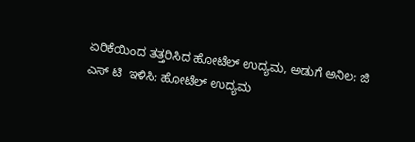ಏರಿಕೆಯಿಂದ ತತ್ತರಿಸಿದ ಹೋಟೆಲ್ ಉದ್ಯಮ, ಅಡುಗೆ ಅನಿಲ: ಜಿ ಎಸ್ ಟಿ  ಇಳಿಸಿ: ಹೋಟೆಲ್ ಉದ್ಯಮ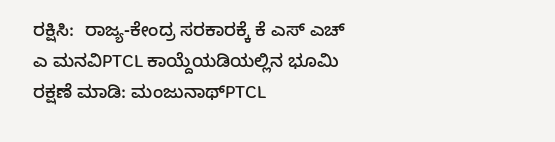ರಕ್ಷಿಸಿ:  ರಾಜ್ಯ-ಕೇಂದ್ರ ಸರಕಾರಕ್ಕೆ ಕೆ ಎಸ್ ಎಚ್ ಎ ಮನವಿPTCL ಕಾಯ್ದೆಯಡಿಯಲ್ಲಿನ ಭೂಮಿ ರಕ್ಷಣೆ ಮಾಡಿ: ಮಂಜುನಾಥ್PTCL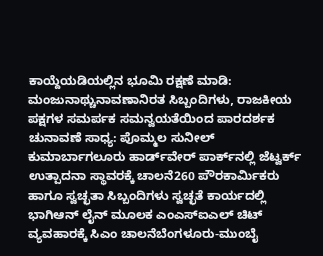ಕಾಯ್ದೆಯಡಿಯಲ್ಲಿನ ಭೂಮಿ ರಕ್ಷಣೆ ಮಾಡಿ: ಮಂಜುನಾಥ್ಚುನಾವಣಾನಿರತ ಸಿಬ್ಬಂದಿಗಳು, ರಾಜಕೀಯ ಪಕ್ಷಗಳ ಸಮರ್ಪಕ ಸಮನ್ವಯತೆಯಿಂದ ಪಾರದರ್ಶಕ ಚುನಾವಣೆ ಸಾಧ್ಯ: ಪೊಮ್ಮಲ ಸುನೀಲ್ ಕುಮಾರ್ಬಾಗಲೂರು ಹಾರ್ಡ್‌ವೇರ್ ಪಾರ್ಕ್‌ನಲ್ಲಿ ಜೆಟ್ವರ್ಕ್ ಉತ್ಪಾದನಾ ಸ್ಥಾವರಕ್ಕೆ ಚಾಲನೆ260 ಪೌರಕಾರ್ಮಿಕರು ಹಾಗೂ ಸ್ವಚ್ಛತಾ ಸಿಬ್ಬಂದಿಗಳು ಸ್ವಚ್ಛತೆ ಕಾರ್ಯದಲ್ಲಿ ಭಾಗಿಆನ್ ಲೈನ್ ಮೂಲಕ ಎಂಎಸ್ಐಎಲ್ ಚಿಟ್ ವ್ಯವಹಾರಕ್ಕೆ ಸಿಎಂ ಚಾಲನೆಬೆಂಗಳೂರು-ಮುಂಬೈ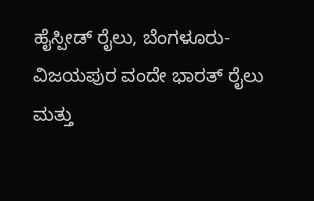ಹೈಸ್ಪೀಡ್ ರೈಲು, ಬೆಂಗಳೂರು- ವಿಜಯಪುರ ವಂದೇ ಭಾರತ್ ರೈಲು ಮತ್ತು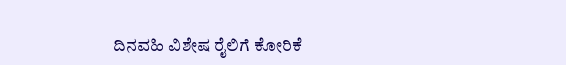ದಿನವಹಿ ವಿಶೇಷ ರೈಲಿಗೆ ಕೋರಿಕೆ